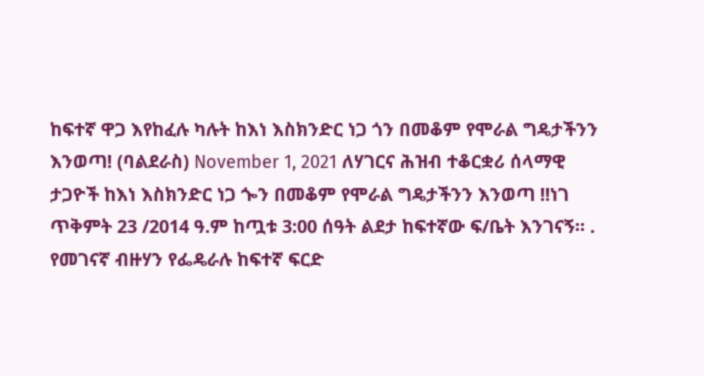ከፍተኛ ዋጋ እየከፈሉ ካሉት ከእነ እስክንድር ነጋ ጎን በመቆም የሞራል ግዴታችንን እንወጣ! (ባልደራስ) November 1, 2021 ለሃገርና ሕዝብ ተቆርቋሪ ሰላማዊ ታጋዮች ከእነ እስክንድር ነጋ ጐን በመቆም የሞራል ግዴታችንን እንወጣ !!ነገ ጥቅምት 23 /2014 ዓ.ም ከጧቱ 3:00 ሰዓት ልደታ ከፍተኛው ፍ/ቤት እንገናኝ። . የመገናኛ ብዙሃን የፌዴራሉ ከፍተኛ ፍርድ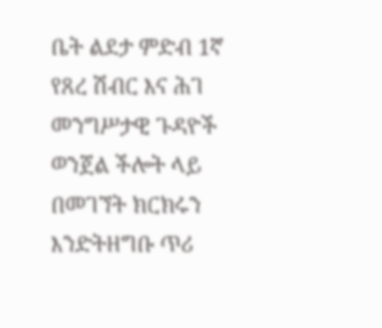ቤት ልደታ ምድብ 1ኛ የጸረ ሽብር እና ሕገ መንግሥታዊ ጉዳዮች ወንጀል ችሎት ላይ በመገኘት ክርክሩን እንድትዘግቡ ጥሪ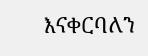እናቀርባለን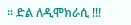። ድል ለዲሞክራሲ !!!